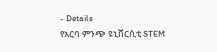- Details
የአርባ ምንጭ ዩኒቨርሲቲ STEM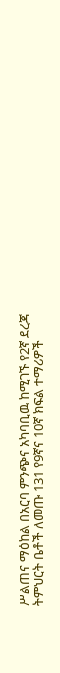ሥልጠና ማዕከል በአርባ ምንጭና አካባቢዉ ከሚገኙ የ2ኛ ደረጃ ትምህርት ቤቶች ለመጡ 131 የ9ኛና 10ኛ ክፍል ተማሪዎች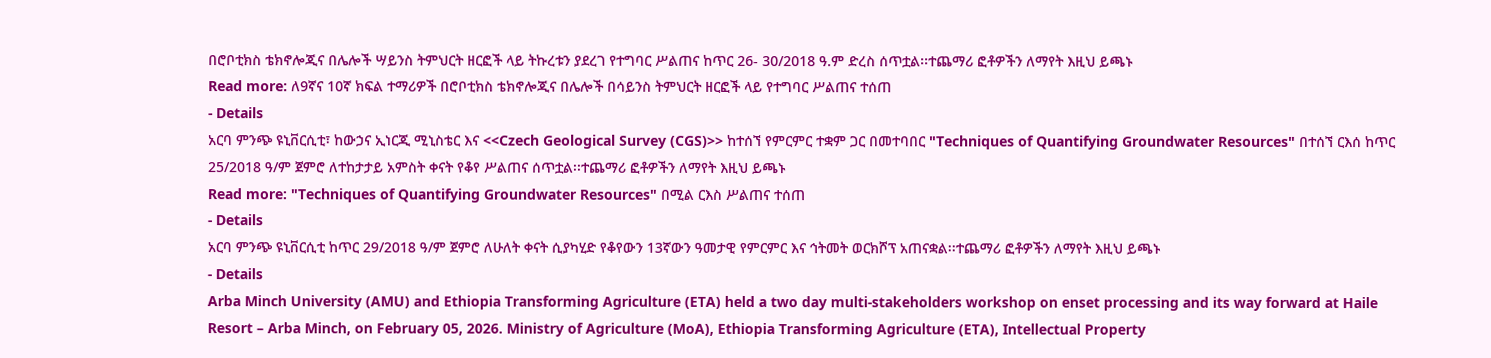በሮቦቲክስ ቴክኖሎጂና በሌሎች ሣይንስ ትምህርት ዘርፎች ላይ ትኩረቱን ያደረገ የተግባር ሥልጠና ከጥር 26- 30/2018 ዓ.ም ድረስ ሰጥቷል፡፡ተጨማሪ ፎቶዎችን ለማየት እዚህ ይጫኑ
Read more: ለ9ኛና 10ኛ ክፍል ተማሪዎች በሮቦቲክስ ቴክኖሎጂና በሌሎች በሳይንስ ትምህርት ዘርፎች ላይ የተግባር ሥልጠና ተሰጠ
- Details
አርባ ምንጭ ዩኒቨርሲቲ፣ ከውኃና ኢነርጂ ሚኒስቴር እና <<Czech Geological Survey (CGS)>> ከተሰኘ የምርምር ተቋም ጋር በመተባበር "Techniques of Quantifying Groundwater Resources" በተሰኘ ርእሰ ከጥር 25/2018 ዓ/ም ጀምሮ ለተከታታይ አምስት ቀናት የቆየ ሥልጠና ሰጥቷል፡፡ተጨማሪ ፎቶዎችን ለማየት እዚህ ይጫኑ
Read more: "Techniques of Quantifying Groundwater Resources" በሚል ርእስ ሥልጠና ተሰጠ
- Details
አርባ ምንጭ ዩኒቨርሲቲ ከጥር 29/2018 ዓ/ም ጀምሮ ለሁለት ቀናት ሲያካሂድ የቆየውን 13ኛውን ዓመታዊ የምርምር እና ኅትመት ወርክሾፕ አጠናቋል፡፡ተጨማሪ ፎቶዎችን ለማየት እዚህ ይጫኑ
- Details
Arba Minch University (AMU) and Ethiopia Transforming Agriculture (ETA) held a two day multi-stakeholders workshop on enset processing and its way forward at Haile Resort – Arba Minch, on February 05, 2026. Ministry of Agriculture (MoA), Ethiopia Transforming Agriculture (ETA), Intellectual Property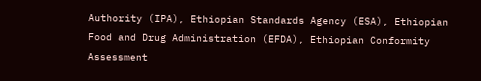Authority (IPA), Ethiopian Standards Agency (ESA), Ethiopian Food and Drug Administration (EFDA), Ethiopian Conformity Assessment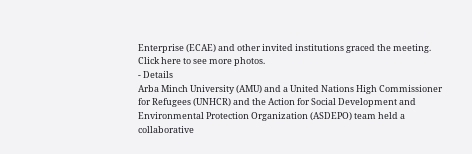Enterprise (ECAE) and other invited institutions graced the meeting. Click here to see more photos.
- Details
Arba Minch University (AMU) and a United Nations High Commissioner for Refugees (UNHCR) and the Action for Social Development and Environmental Protection Organization (ASDEPO) team held a collaborative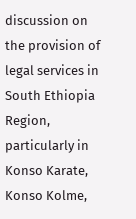discussion on the provision of legal services in South Ethiopia Region, particularly in Konso Karate, Konso Kolme,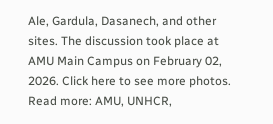Ale, Gardula, Dasanech, and other sites. The discussion took place at AMU Main Campus on February 02, 2026. Click here to see more photos.
Read more: AMU, UNHCR,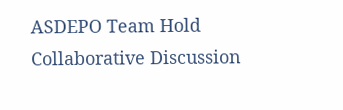ASDEPO Team Hold Collaborative Discussion